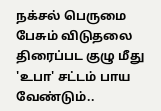நக்சல் பெருமை பேசும் விடுதலை திரைப்பட குழு மீது 'உபா' சட்டம் பாய வேண்டும்..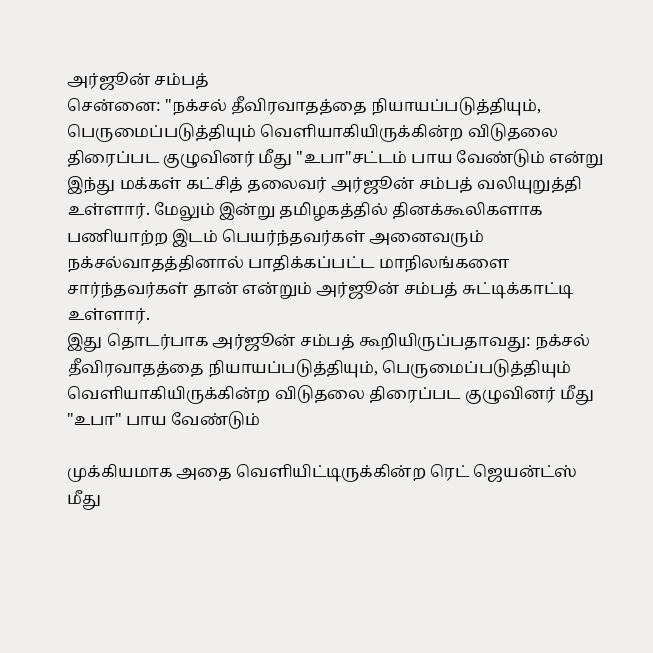அர்ஜூன் சம்பத்
சென்னை: "நக்சல் தீவிரவாதத்தை நியாயப்படுத்தியும், பெருமைப்படுத்தியும் வெளியாகியிருக்கின்ற விடுதலை திரைப்பட குழுவினர் மீது "உபா"சட்டம் பாய வேண்டும் என்று இந்து மக்கள் கட்சித் தலைவர் அர்ஜூன் சம்பத் வலியுறுத்தி உள்ளார். மேலும் இன்று தமிழகத்தில் தினக்கூலிகளாக பணியாற்ற இடம் பெயர்ந்தவர்கள் அனைவரும் நக்சல்வாதத்தினால் பாதிக்கப்பட்ட மாநிலங்களை சார்ந்தவர்கள் தான் என்றும் அர்ஜூன் சம்பத் சுட்டிக்காட்டி உள்ளார்.
இது தொடர்பாக அர்ஜூன் சம்பத் கூறியிருப்பதாவது: நக்சல் தீவிரவாதத்தை நியாயப்படுத்தியும், பெருமைப்படுத்தியும் வெளியாகியிருக்கின்ற விடுதலை திரைப்பட குழுவினர் மீது "உபா" பாய வேண்டும்

முக்கியமாக அதை வெளியிட்டிருக்கின்ற ரெட் ஜெயன்ட்ஸ் மீது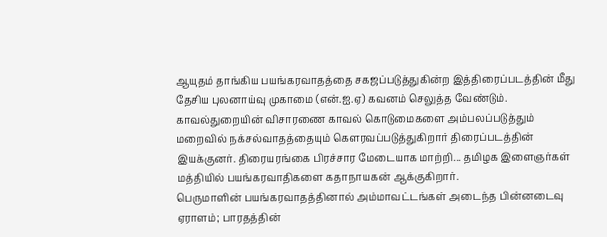ஆயுதம் தாங்கிய பயங்கரவாதத்தை சகஜப்படுத்துகின்ற இத்திரைப்படத்தின் மீது தேசிய புலனாய்வு முகாமை (என்.ஐ.ஏ) கவனம் செலுத்த வேண்டும்.
காவல்துறையின் விசாரணை காவல் கொடுமைகளை அம்பலப்படுத்தும் மறைவில் நக்சல்வாதத்தையும் கௌரவப்படுத்துகிறார் திரைப்படத்தின் இயக்குனர். திரையரங்கை பிரச்சார மேடையாக மாற்றி... தமிழக இளைஞர்கள் மத்தியில் பயங்கரவாதிகளை கதாநாயகன் ஆக்குகிறார்.
பெருமாளின் பயங்கரவாதத்தினால் அம்மாவட்டங்கள் அடைந்த பின்னடைவு ஏராளம்; பாரதத்தின்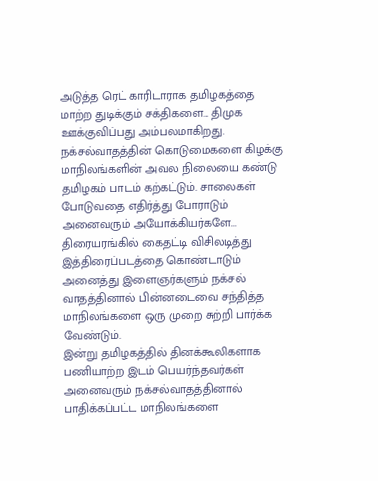அடுத்த ரெட் காரிடாராக தமிழகத்தை மாற்ற துடிக்கும் சக்திகளை... திமுக ஊக்குவிப்பது அம்பலமாகிறது. நக்சல்வாதத்தின் கொடுமைகளை கிழக்கு மாநிலங்களின் அவல நிலையை கண்டு தமிழகம் பாடம் கற்கட்டும். சாலைகள் போடுவதை எதிர்த்து போராடும் அனைவரும் அயோக்கியர்களே... திரையரங்கில் கைதட்டி விசிலடித்து இத்திரைப்படத்தை கொண்டாடும் அனைத்து இளைஞர்களும் நக்சல் வாதத்தினால் பின்னடைவை சந்தித்த மாநிலங்களை ஒரு முறை சுற்றி பார்க்க வேண்டும்.
இன்று தமிழகத்தில் தினக்கூலிகளாக பணியாற்ற இடம் பெயர்ந்தவர்கள் அனைவரும் நக்சல்வாதத்தினால் பாதிக்கப்பட்ட மாநிலங்களை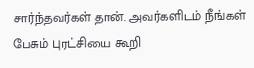சார்ந்தவர்கள் தான். அவர்களிடம் நீங்கள் பேசும் புரட்சியை கூறி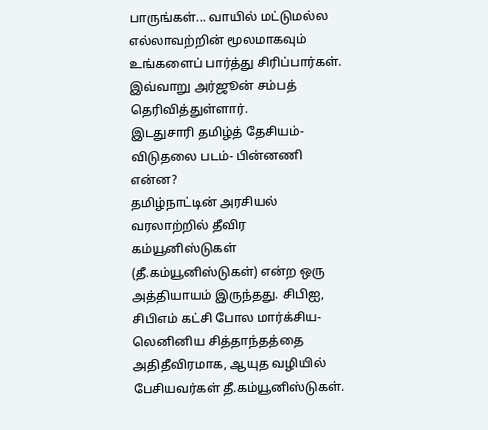பாருங்கள்... வாயில் மட்டுமல்ல எல்லாவற்றின் மூலமாகவும் உங்களைப் பார்த்து சிரிப்பார்கள். இவ்வாறு அர்ஜூன் சம்பத் தெரிவித்துள்ளார்.
இடதுசாரி தமிழ்த் தேசியம்- விடுதலை படம்- பின்னணி என்ன?
தமிழ்நாட்டின் அரசியல் வரலாற்றில் தீவிர கம்யூனிஸ்டுகள் (தீ.கம்யூனிஸ்டுகள்) என்ற ஒரு அத்தியாயம் இருந்தது. சிபிஐ, சிபிஎம் கட்சி போல மார்க்சிய- லெனினிய சித்தாந்தத்தை அதிதீவிரமாக, ஆயுத வழியில் பேசியவர்கள் தீ.கம்யூனிஸ்டுகள்.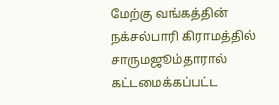மேற்கு வங்கத்தின் நக்சல்பாரி கிராமத்தில் சாருமஜூம்தாரால் கட்டமைக்கப்பட்ட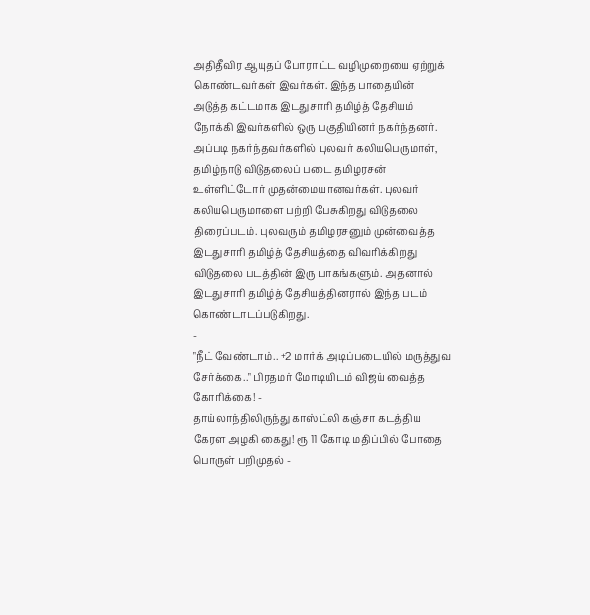அதிதீவிர ஆயுதப் போராட்ட வழிமுறையை ஏற்றுக் கொண்டவர்கள் இவர்கள். இந்த பாதையின் அடுத்த கட்டமாக இடதுசாரி தமிழ்த் தேசியம் நோக்கி இவர்களில் ஒரு பகுதியினர் நகர்ந்தனர். அப்படி நகர்ந்தவர்களில் புலவர் கலியபெருமாள், தமிழ்நாடு விடுதலைப் படை தமிழரசன் உள்ளிட்டோர் முதன்மையானவர்கள். புலவர் கலியபெருமாளை பற்றி பேசுகிறது விடுதலை திரைப்படம். புலவரும் தமிழரசனும் முன்வைத்த இடதுசாரி தமிழ்த் தேசியத்தை விவரிக்கிறது விடுதலை படத்தின் இரு பாகங்களும். அதனால் இடதுசாரி தமிழ்த் தேசியத்தினரால் இந்த படம் கொண்டாடப்படுகிறது.
-
"நீட் வேண்டாம்.. +2 மார்க் அடிப்படையில் மருத்துவ சேர்க்கை.." பிரதமர் மோடியிடம் விஜய் வைத்த கோரிக்கை! -
தாய்லாந்திலிருந்து காஸ்ட்லி கஞ்சா கடத்திய கேரள அழகி கைது! ரூ 11 கோடி மதிப்பில் போதை பொருள் பறிமுதல் -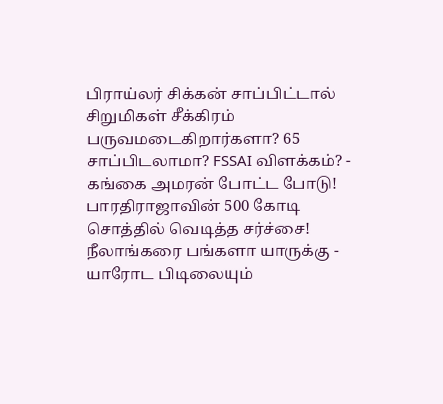பிராய்லர் சிக்கன் சாப்பிட்டால் சிறுமிகள் சீக்கிரம் பருவமடைகிறார்களா? 65 சாப்பிடலாமா? FSSAI விளக்கம்? -
கங்கை அமரன் போட்ட போடு! பாரதிராஜாவின் 500 கோடி சொத்தில் வெடித்த சர்ச்சை! நீலாங்கரை பங்களா யாருக்கு -
யாரோட பிடிலையும்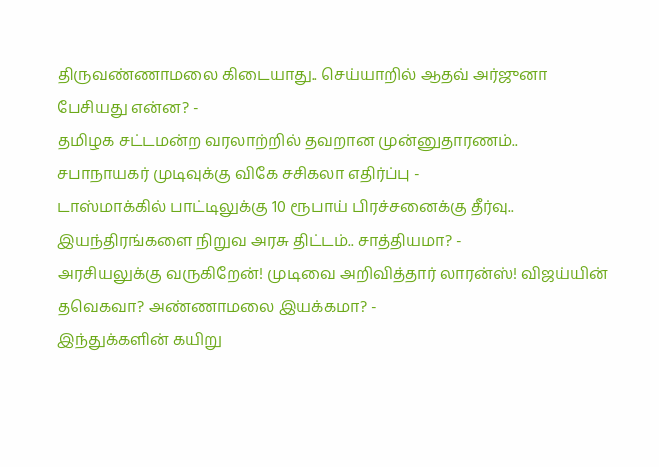திருவண்ணாமலை கிடையாது.. செய்யாறில் ஆதவ் அர்ஜுனா பேசியது என்ன? -
தமிழக சட்டமன்ற வரலாற்றில் தவறான முன்னுதாரணம்.. சபாநாயகர் முடிவுக்கு விகே சசிகலா எதிர்ப்பு -
டாஸ்மாக்கில் பாட்டிலுக்கு 10 ரூபாய் பிரச்சனைக்கு தீர்வு.. இயந்திரங்களை நிறுவ அரசு திட்டம்.. சாத்தியமா? -
அரசியலுக்கு வருகிறேன்! முடிவை அறிவித்தார் லாரன்ஸ்! விஜய்யின் தவெகவா? அண்ணாமலை இயக்கமா? -
இந்துக்களின் கயிறு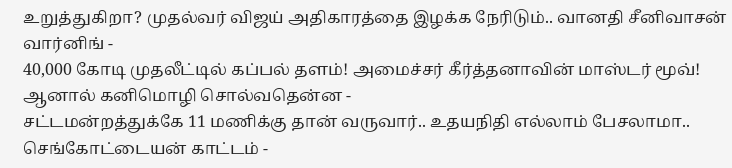உறுத்துகிறா? முதல்வர் விஜய் அதிகாரத்தை இழக்க நேரிடும்.. வானதி சீனிவாசன் வார்னிங் -
40,000 கோடி முதலீட்டில் கப்பல் தளம்! அமைச்சர் கீர்த்தனாவின் மாஸ்டர் மூவ்! ஆனால் கனிமொழி சொல்வதென்ன -
சட்டமன்றத்துக்கே 11 மணிக்கு தான் வருவார்.. உதயநிதி எல்லாம் பேசலாமா.. செங்கோட்டையன் காட்டம் -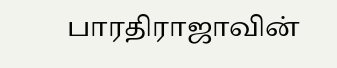பாரதிராஜாவின்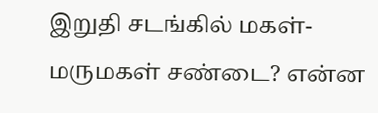இறுதி சடங்கில் மகள்- மருமகள் சண்டை? என்ன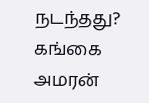நடந்தது? கங்கை அமரன்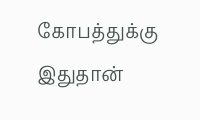கோபத்துக்கு இதுதான்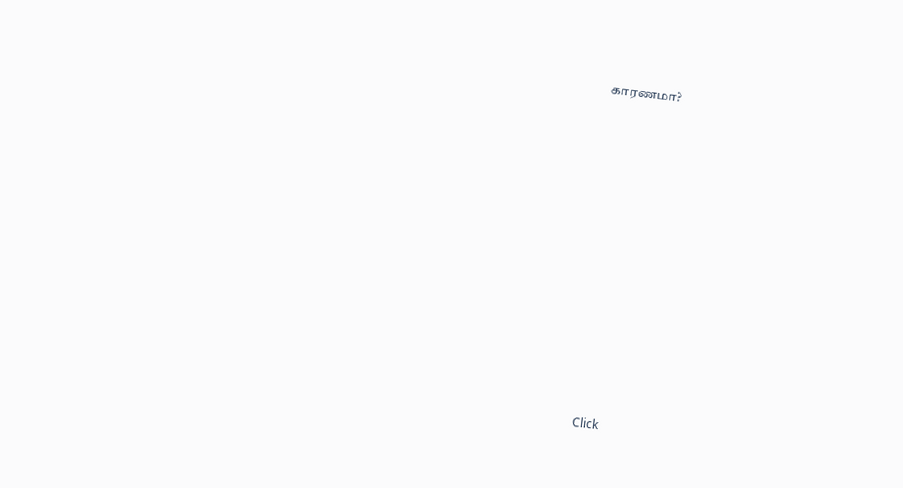காரணமா?












Click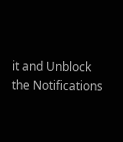it and Unblock the Notifications